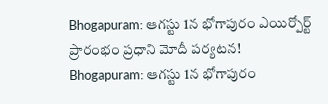Bhogapuram: ఆగస్టు 1న భోగాపురం ఎయిర్పోర్ట్ ప్రారంభం ప్రధాని మోదీ పర్యటన!
Bhogapuram: ఆగస్టు 1న భోగాపురం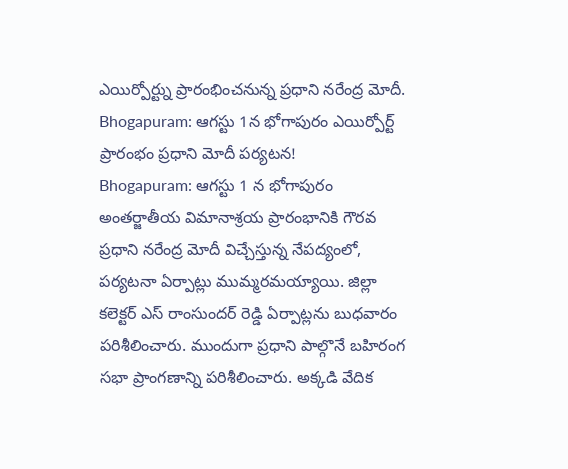ఎయిర్పోర్ట్ను ప్రారంభించనున్న ప్రధాని నరేంద్ర మోదీ.
Bhogapuram: ఆగస్టు 1న భోగాపురం ఎయిర్పోర్ట్ ప్రారంభం ప్రధాని మోదీ పర్యటన!
Bhogapuram: ఆగస్టు 1 న భోగాపురం అంతర్జాతీయ విమానాశ్రయ ప్రారంభానికి గౌరవ ప్రధాని నరేంద్ర మోదీ విచ్చేస్తున్న నేపద్యంలో, పర్యటనా ఏర్పాట్లు ముమ్మరమయ్యాయి. జిల్లా కలెక్టర్ ఎస్ రాంసుందర్ రెడ్డి ఏర్పాట్లను బుధవారం పరిశీలించారు. ముందుగా ప్రధాని పాల్గొనే బహిరంగ సభా ప్రాంగణాన్ని పరిశీలించారు. అక్కడి వేదిక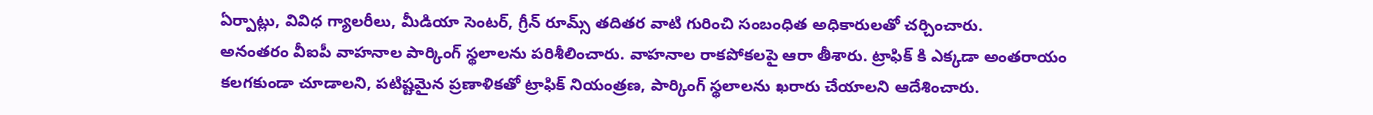ఏర్పాట్లు, వివిధ గ్యాలరీలు, మీడియా సెంటర్, గ్రీన్ రూమ్స్ తదితర వాటి గురించి సంబంధిత అధికారులతో చర్చించారు.
అనంతరం వీఐపీ వాహనాల పార్కింగ్ స్థలాలను పరిశీలించారు. వాహనాల రాకపోకలపై ఆరా తీశారు. ట్రాఫిక్ కి ఎక్కడా అంతరాయం కలగకుండా చూడాలని, పటిష్టమైన ప్రణాళికతో ట్రాఫిక్ నియంత్రణ, పార్కింగ్ స్థలాలను ఖరారు చేయాలని ఆదేశించారు.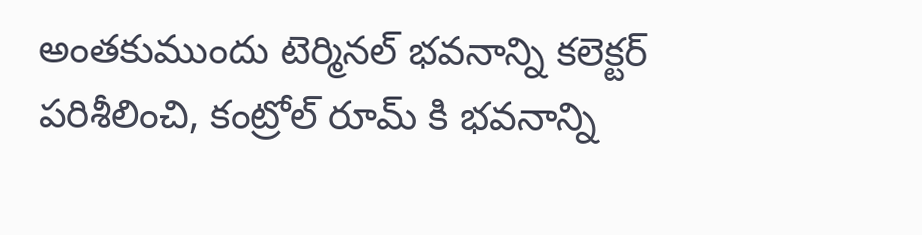అంతకుముందు టెర్మినల్ భవనాన్ని కలెక్టర్ పరిశీలించి, కంట్రోల్ రూమ్ కి భవనాన్ని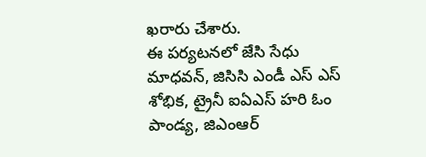ఖరారు చేశారు.
ఈ పర్యటనలో జేసి సేధు మాధవన్, జిసిసి ఎండీ ఎస్ ఎస్ శోభిక, ట్రైనీ ఐఏఎస్ హరి ఓం పాండ్య, జిఎంఆర్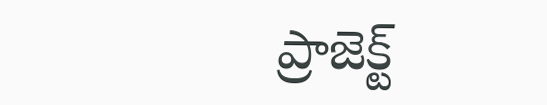ప్రాజెక్ట్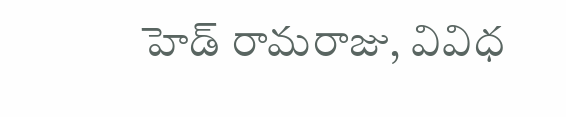హెడ్ రామరాజు, వివిధ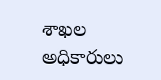శాఖల అధికారులు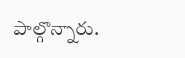పాల్గొన్నారు.